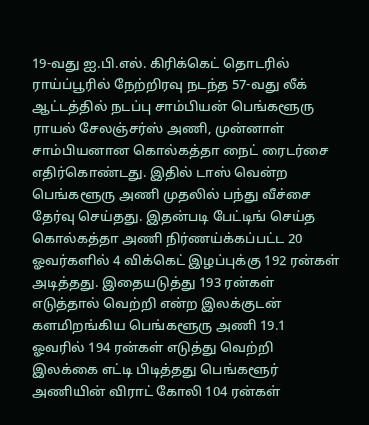19-வது ஐ.பி.எல். கிரிக்கெட் தொடரில் ராய்ப்பூரில் நேற்றிரவு நடந்த 57-வது லீக் ஆட்டத்தில் நடப்பு சாம்பியன் பெங்களூரு ராயல் சேலஞ்சர்ஸ் அணி, முன்னாள் சாம்பியனான கொல்கத்தா நைட் ரைடர்சை எதிர்கொண்டது. இதில் டாஸ் வென்ற பெங்களூரு அணி முதலில் பந்து வீச்சை தேர்வு செய்தது. இதன்படி பேட்டிங் செய்த கொல்கத்தா அணி நிர்ணய்க்கப்பட்ட 20 ஓவர்களில் 4 விக்கெட் இழப்புக்கு 192 ரன்கள் அடித்தது. இதையடுத்து 193 ரன்கள் எடுத்தால் வெற்றி என்ற இலக்குடன் களமிறங்கிய பெங்களூரு அணி 19.1 ஓவரில் 194 ரன்கள் எடுத்து வெற்றி இலக்கை எட்டி பிடித்தது பெங்களூர் அணியின் விராட் கோலி 104 ரன்கள்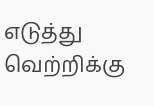எடுத்து வெற்றிக்கு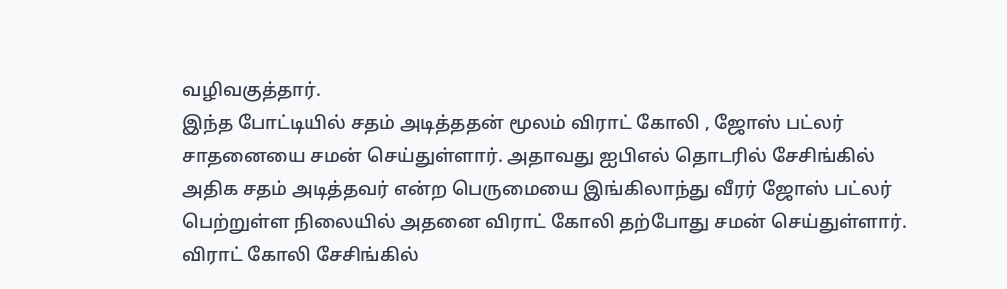வழிவகுத்தார்.
இந்த போட்டியில் சதம் அடித்ததன் மூலம் விராட் கோலி , ஜோஸ் பட்லர் சாதனையை சமன் செய்துள்ளார். அதாவது ஐபிஎல் தொடரில் சேசிங்கில் அதிக சதம் அடித்தவர் என்ற பெருமையை இங்கிலாந்து வீரர் ஜோஸ் பட்லர் பெற்றுள்ள நிலையில் அதனை விராட் கோலி தற்போது சமன் செய்துள்ளார். விராட் கோலி சேசிங்கில்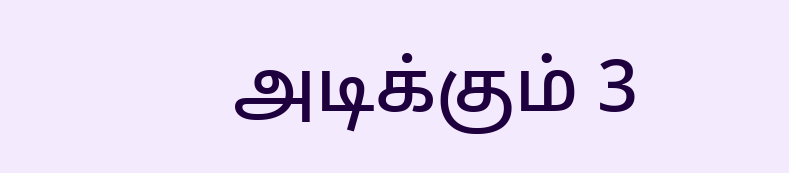அடிக்கும் 3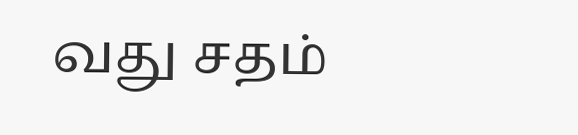வது சதம்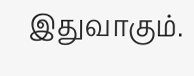இதுவாகும்.